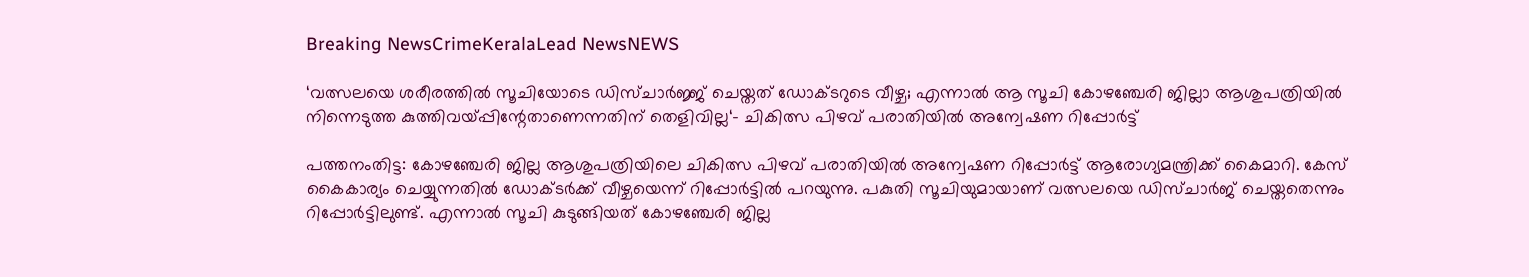Breaking NewsCrimeKeralaLead NewsNEWS

‘വത്സലയെ ശരീരത്തിൽ സൂചിയോടെ ഡിസ്ചാർജ്ജ് ചെയ്തത് ‍ഡോക്ടറുടെ വീഴ്ച; എന്നാൽ ആ സൂചി കോഴഞ്ചേരി ജില്ലാ ആശുപത്രിയിൽ നിന്നെടുത്ത കുത്തിവയ്പ്പിന്റേതാണെന്നതിന് തെളിവില്ല‘- ചികിത്സ പിഴവ് പരാതിയിൽ അന്വേഷണ റിപ്പോർട്ട്

പത്തനംതിട്ട: കോഴഞ്ചേരി ജില്ല ആശുപത്രിയിലെ ചികിത്സ പിഴവ് പരാതിയിൽ അന്വേഷണ റിപ്പോർട്ട് ആരോഗ്യമന്ത്രിക്ക് കൈമാറി. കേസ് കൈകാര്യം ചെയ്യുന്നതിൽ ഡോക്ടർക്ക് വീഴ്ചയെന്ന് റിപ്പോർട്ടിൽ പറയുന്നു. പകുതി സൂചിയുമായാണ് വത്സലയെ ഡിസ്ചാർജ് ചെയ്തതെന്നും റിപ്പോർട്ടിലുണ്ട്. എന്നാൽ സൂചി കുടുങ്ങിയത് കോഴഞ്ചേരി ജില്ല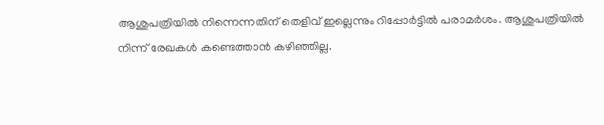ആശുപത്രിയിൽ നിന്നെന്നതിന് തെളിവ് ഇല്ലെന്നും റിപ്പോർട്ടിൽ പരാമർശം. ആശുപത്രിയിൽ നിന്ന് രേഖകൾ കണ്ടെത്താൻ കഴിഞ്ഞില്ല.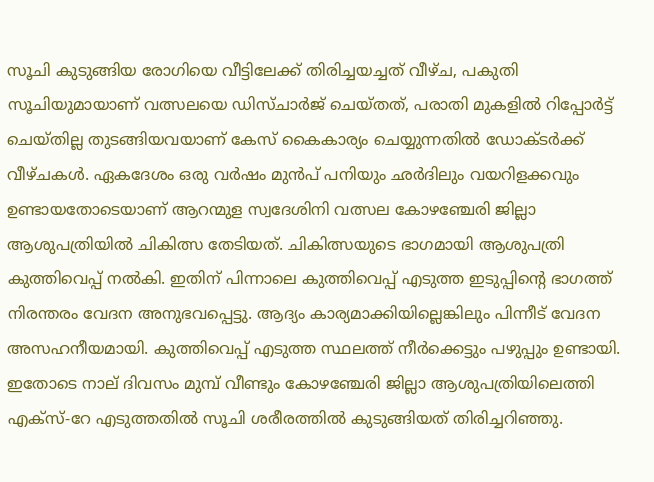സൂചി കുടുങ്ങിയ രോഗിയെ വീട്ടിലേക്ക് തിരിച്ചയച്ചത് വീഴ്ച, പകുതി സൂചിയുമായാണ് വത്സലയെ ഡിസ്ചാർജ് ചെയ്തത്, പരാതി മുകളിൽ റിപ്പോർട്ട് ചെയ്തില്ല തുടങ്ങിയവയാണ് കേസ് കൈകാര്യം ചെയ്യുന്നതിൽ ഡോക്ടർക്ക് വീഴ്ചകൾ. ഏകദേശം ഒരു വർഷം മുൻപ് പനിയും ഛർദിലും വയറിളക്കവും ഉണ്ടായതോടെയാണ് ആറന്മുള സ്വദേശിനി വത്സല കോഴഞ്ചേരി ജില്ലാ ആശുപത്രിയിൽ ചികിത്സ തേടിയത്. ചികിത്സയുടെ ഭാഗമായി ആശുപത്രി കുത്തിവെപ്പ് നൽകി. ഇതിന് പിന്നാലെ കുത്തിവെപ്പ് എടുത്ത ഇടുപ്പിന്റെ ഭാഗത്ത് നിരന്തരം വേദന അനുഭവപ്പെട്ടു. ആദ്യം കാര്യമാക്കിയില്ലെങ്കിലും പിന്നീട് വേദന അസഹനീയമായി. കുത്തിവെപ്പ് എടുത്ത സ്ഥലത്ത് നീർക്കെട്ടും പഴുപ്പും ഉണ്ടായി. ഇതോടെ നാല് ദിവസം മുമ്പ് വീണ്ടും കോഴഞ്ചേരി ജില്ലാ ആശുപത്രിയിലെത്തി എക്സ്-റേ എടുത്തതിൽ സൂചി ശരീരത്തിൽ കുടുങ്ങിയത് തിരിച്ചറിഞ്ഞു.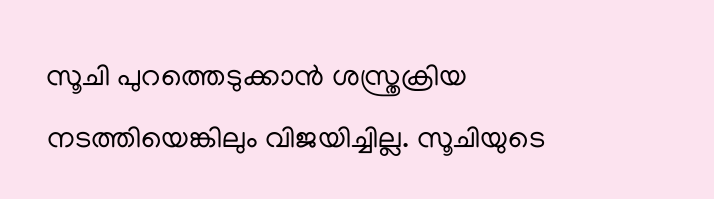സൂചി പുറത്തെടുക്കാൻ ശസ്ത്രക്രിയ നടത്തിയെങ്കിലും വിജയിച്ചില്ല. സൂചിയുടെ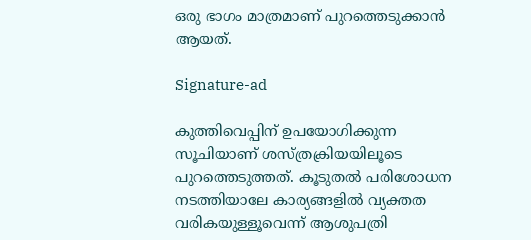ഒരു ഭാഗം മാത്രമാണ് പുറത്തെടുക്കാൻ ആയത്.

Signature-ad

കുത്തിവെപ്പിന് ഉപയോഗിക്കുന്ന സൂചിയാണ് ശസ്ത്രക്രിയയിലൂടെ പുറത്തെടുത്തത്. കൂടുതൽ പരിശോധന നടത്തിയാലേ കാര്യങ്ങളിൽ വ്യക്തത വരികയുള്ളൂവെന്ന് ആശുപത്രി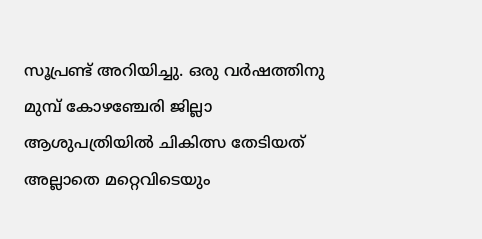സൂപ്രണ്ട് അറിയിച്ചു. ഒരു വർഷത്തിനു മുമ്പ് കോഴഞ്ചേരി ജില്ലാ ആശുപത്രിയിൽ ചികിത്സ തേടിയത് അല്ലാതെ മറ്റെവിടെയും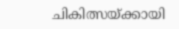ചികിത്സയ്ക്കായി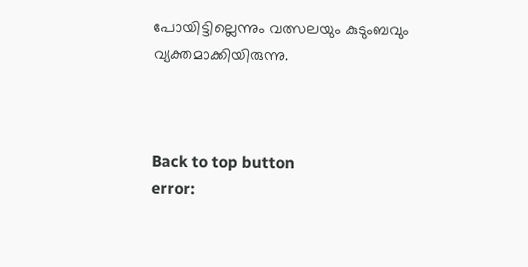പോയിട്ടില്ലെന്നും വത്സലയും കുടുംബവും വ്യക്തമാക്കിയിരുന്നു.



Back to top button
error: